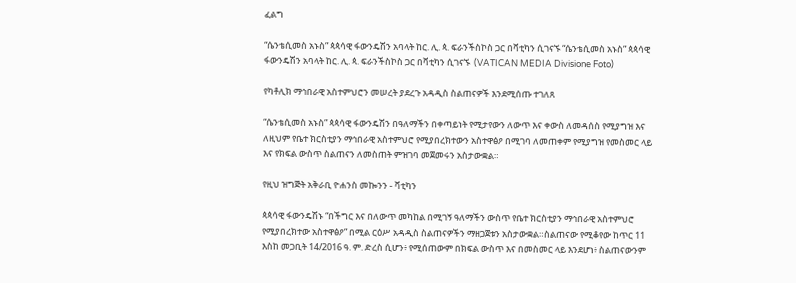ፈልግ

“ሴንቴሲመስ አኑስ” ጳጳሳዊ ፋውንዴሽን አባላት ከር. ሊ. ጳ. ፍራንችስኮስ ጋር በቫቲካን ሲገናኙ “ሴንቴሲመስ አኑስ” ጳጳሳዊ ፋውንዴሽን አባላት ከር. ሊ. ጳ. ፍራንችስኮስ ጋር በቫቲካን ሲገናኙ  (VATICAN MEDIA Divisione Foto)

የካቶሊክ ማኅበራዊ አስተምህሮን መሠረት ያደረጉ አዳዲስ ስልጠናዎች እንደሚሰጡ ተገለጸ

“ሴንቴሲመስ አኑስ” ጳጳሳዊ ፋውንዴሽን በዓለማችን በቀጣይነት የሚታየውን ለውጥ እና ቀውስ ለመዳሰስ የሚያግዝ እና ለዚህም የቤተ ክርስቲያን ማኅበራዊ አስተምህሮ የሚያበረክተውን አስተዋፅዖ በሚገባ ለመጠቀም የሚያግዝ የመስመር ላይ እና የክፍል ውስጥ ስልጠናን ለመስጠት ምዝገባ መጀመሩን አስታውቋል።

የዚህ ዝግጅት አቅራቢ ዮሐንስ መኰንን - ቫቲካን

ጳጳሳዊ ፋውንዴሽኑ “በችግር እና በለውጥ መካከል በሚገኝ ዓለማችን ውስጥ የቤተ ክርስቲያን ማኅበራዊ አስተምህሮ የሚያበረክተው አስተዋፅዖ” በሚል ርዕሥ አዳዲስ ስልጠናዎችን ማዘጋጀቱን አስታውቋል።ስልጠናው የሚቆየው ከጥር 11 እስከ መጋቢት 14/2016 ዓ. ም. ድረስ ሲሆን፥ የሚሰጠውም በክፍል ውስጥ እና በመስመር ላይ እንደሆነ፥ ስልጠናውንም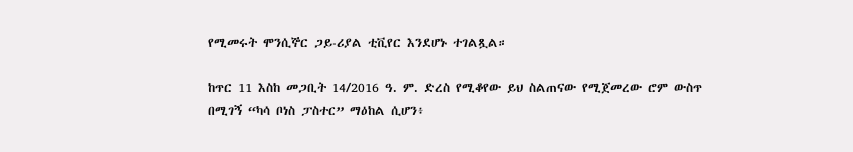የሚመሩት ሞንሲኞር ጋይ-ሪያል ቲቪየር እንደሆኑ ተገልጿል።

ከጥር 11 እስከ መጋቢት 14/2016 ዓ. ም. ድረስ የሚቆየው ይህ ስልጠናው የሚጀመረው ሮም ውስጥ በሚገኝ “ካሳ ቦነስ ፓስተር” ማዕከል ሲሆን፥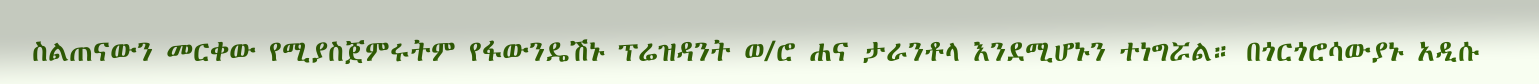ስልጠናውን መርቀው የሚያስጀምሩትም የፋውንዴሽኑ ፕሬዝዳንት ወ/ሮ ሐና ታራንቶላ እንደሚሆኑን ተነግሯል። በጎርጎሮሳውያኑ አዲሱ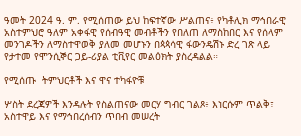ዓመት 2024 ዓ. ም. የሚሰጠው ይህ ከፍተኛው ሥልጠና፥ የካቶሊክ ማኅበራዊ አስተምህሮ ዓለም አቀፋዊ የሰብዓዊ መብቶችን የበለጠ ለማስከበር እና የሰላም መንገዶችን ለማስተዋወቅ ያለመ መሆኑን በጳጳሳዊ ፋውንዴሽኑ ድረ ገጽ ላይ የታተመ የሞንሲኞር ጋይ-ሪያል ቲቪየር መልዕክት ያስረዳልል።

የሚሰጡ  ትምህርቶች እና ዋና ተካፋዮቹ

ሦስት ደረጃዎች እንዳሉት የስልጠናው መርሃ ግብር ገልጾ፥ እነርሱም ጥልቅ፣ አስተዋይ እና የማኅበረሰብን ጥበብ መሠረት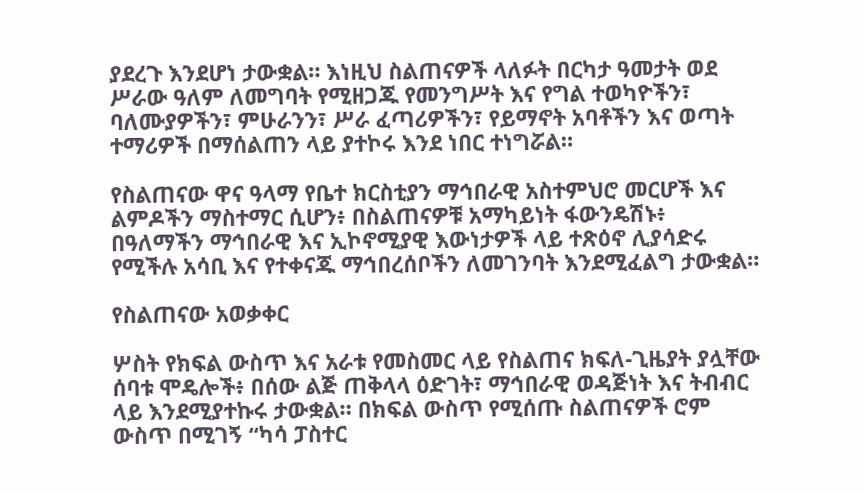ያደረጉ እንደሆነ ታውቋል። እነዚህ ስልጠናዎች ላለፉት በርካታ ዓመታት ወደ ሥራው ዓለም ለመግባት የሚዘጋጁ የመንግሥት እና የግል ተወካዮችን፣ ባለሙያዎችን፣ ምሁራንን፣ ሥራ ፈጣሪዎችን፣ የይማኖት አባቶችን እና ወጣት ተማሪዎች በማሰልጠን ላይ ያተኮሩ እንደ ነበር ተነግሯል።

የስልጠናው ዋና ዓላማ የቤተ ክርስቲያን ማኅበራዊ አስተምህሮ መርሆች እና ልምዶችን ማስተማር ሲሆን፥ በስልጠናዎቹ አማካይነት ፋውንዴሽኑ፥ በዓለማችን ማኅበራዊ እና ኢኮኖሚያዊ እውነታዎች ላይ ተጽዕኖ ሊያሳድሩ የሚችሉ አሳቢ እና የተቀናጁ ማኅበረሰቦችን ለመገንባት እንደሚፈልግ ታውቋል።

የስልጠናው አወቃቀር

ሦስት የክፍል ውስጥ እና አራቱ የመስመር ላይ የስልጠና ክፍለ-ጊዜያት ያሏቸው ሰባቱ ሞዴሎች፥ በሰው ልጅ ጠቅላላ ዕድገት፣ ማኅበራዊ ወዳጅነት እና ትብብር ላይ እንደሚያተኩሩ ታውቋል። በክፍል ውስጥ የሚሰጡ ስልጠናዎች ሮም ውስጥ በሚገኝ “ካሳ ፓስተር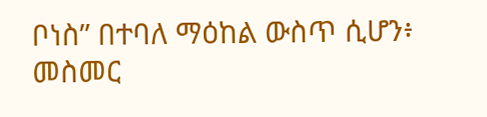ቦነስ” በተባለ ማዕከል ውስጥ ሲሆን፥ መስመር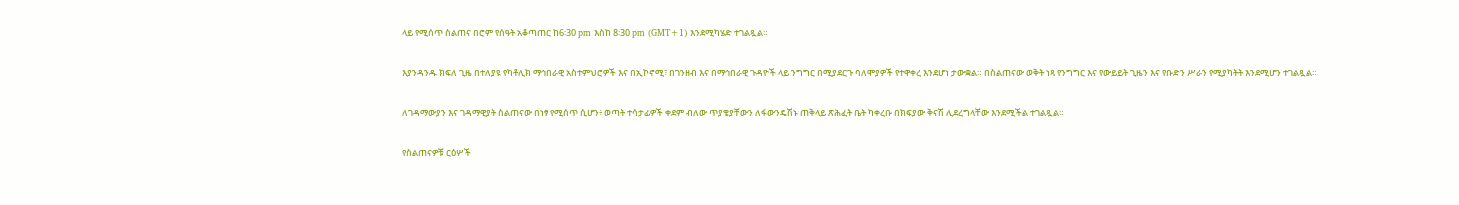ላይ የሚሰጥ ስልጠና በሮም የሰዓት አቆጣጠር ከ6፡30 pm እስከ 8፡30 pm (GMT+1) እንደሚካሄድ ተገልጿል።

እያንዳንዱ ክፍለ ጊዜ በተለያዩ የካቶሊክ ማኅበራዊ አስተምህሮዎች እና በኢኮኖሚ፣ በገንዘብ እና በማኅበራዊ ጉዳዮች ላይ ንግግር በሚያደርጉ ባለሞያዎች የተዋቀረ እንደሆነ ታውቋል። በስልጠናው ወቅት ነጻ የንግግር እና የውይይት ጊዜን እና የቡድን ሥራን የሚያካትት እንደሚሆን ተገልጿል።

ለገዳማውያን እና ገዳማዊያት ስልጠናው በነፃ የሚሰጥ ሲሆን፥ ወጣት ተሳታፊዎች ቀደም ብለው ጥያቄያቸውን ለፋውንዴሽኑ ጠቅላይ ጽሕፈት ቤት ካቀረቡ በክፍያው ቅናሽ ሊደረግላቸው እንደሚችል ተገልጿል።

የስልጠናዎቹ ርዕሦች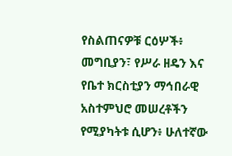የስልጠናዎቹ ርዕሦች፥ መግቢያን፣ የሥራ ዘዴን እና የቤተ ክርስቲያን ማኅበራዊ አስተምህሮ መሠረቶችን የሚያካትቱ ሲሆን፥ ሁለተኛው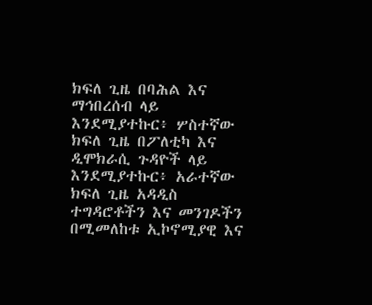ክፍለ ጊዜ በባሕል እና ማኅበረሰብ ላይ እንደሚያተኩር፥ ሦስተኛው ክፍለ ጊዜ በፖለቲካ እና ዲሞክራሲ ጉዳዮች ላይ እንደሚያተኩር፥ አራተኛው ክፍለ ጊዜ አዳዲስ ተግዳሮቶችን እና መንገዶችን በሚመለከቱ ኢኮኖሚያዊ እና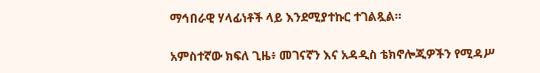ማኅበራዊ ሃላፊነቶች ላይ እንደሚያተኩር ተገልጿል።

አምስተኛው ክፍለ ጊዜ፥ መገናኛን እና አዳዲስ ቴክኖሎጂዎችን የሚዳሥ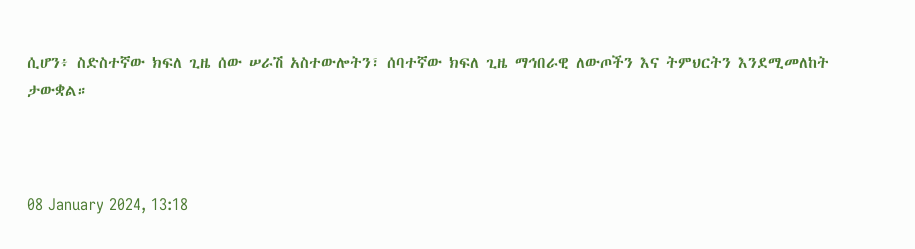ሲሆን፥ ስድስተኛው ክፍለ ጊዜ ሰው ሠራሽ አስተውሎትን፣ ሰባተኛው ክፍለ ጊዜ ማኅበራዊ ለውጦችን እና ትምህርትን እንደሚመለከት ታውቋል።



08 January 2024, 13:18